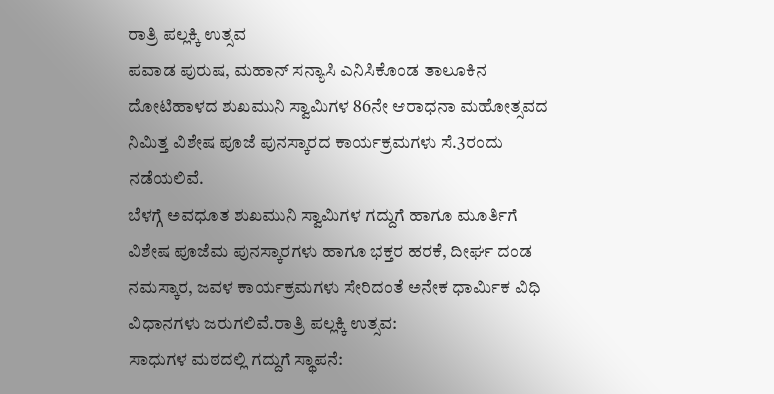ರಾತ್ರಿ ಪಲ್ಲಕ್ಕಿ ಉತ್ಸವ
ಪವಾಡ ಪುರುಷ, ಮಹಾನ್ ಸನ್ಯಾಸಿ ಎನಿಸಿಕೊಂಡ ತಾಲೂಕಿನ ದೋಟಿಹಾಳದ ಶುಖಮುನಿ ಸ್ವಾಮಿಗಳ 86ನೇ ಆರಾಧನಾ ಮಹೋತ್ಸವದ ನಿಮಿತ್ತ ವಿಶೇಷ ಪೂಜೆ ಪುನಸ್ಕಾರದ ಕಾರ್ಯಕ್ರಮಗಳು ಸೆ.3ರಂದು ನಡೆಯಲಿವೆ.
ಬೆಳಗ್ಗೆ ಅವಧೂತ ಶುಖಮುನಿ ಸ್ವಾಮಿಗಳ ಗದ್ದುಗೆ ಹಾಗೂ ಮೂರ್ತಿಗೆ ವಿಶೇಷ ಪೂಜೆಮ ಪುನಸ್ಕಾರಗಳು ಹಾಗೂ ಭಕ್ತರ ಹರಕೆ, ದೀರ್ಘ ದಂಡ ನಮಸ್ಕಾರ, ಜವಳ ಕಾರ್ಯಕ್ರಮಗಳು ಸೇರಿದಂತೆ ಅನೇಕ ಧಾರ್ಮಿಕ ವಿಧಿ ವಿಧಾನಗಳು ಜರುಗಲಿವೆ.ರಾತ್ರಿ ಪಲ್ಲಕ್ಕಿ ಉತ್ಸವ:
ಸಾಧುಗಳ ಮಠದಲ್ಲಿ ಗದ್ದುಗೆ ಸ್ಥಾಪನೆ: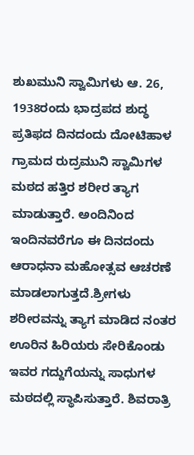ಶುಖಮುನಿ ಸ್ವಾಮಿಗಳು ಆ. 26, 1938ರಂದು ಭಾದ್ರಪದ ಶುದ್ಧ ಪ್ರತಿಫದ ದಿನದಂದು ದೋಟಿಹಾಳ ಗ್ರಾಮದ ರುದ್ರಮುನಿ ಸ್ವಾಮಿಗಳ ಮಠದ ಹತ್ತಿರ ಶರೀರ ತ್ಯಾಗ ಮಾಡುತ್ತಾರೆ. ಅಂದಿನಿಂದ ಇಂದಿನವರೆಗೂ ಈ ದಿನದಂದು ಆರಾಧನಾ ಮಹೋತ್ಸವ ಆಚರಣೆ ಮಾಡಲಾಗುತ್ತದೆ.ಶ್ರೀಗಳು ಶರೀರವನ್ನು ತ್ಯಾಗ ಮಾಡಿದ ನಂತರ ಊರಿನ ಹಿರಿಯರು ಸೇರಿಕೊಂಡು ಇವರ ಗದ್ದುಗೆಯನ್ನು ಸಾಧುಗಳ ಮಠದಲ್ಲಿ ಸ್ಥಾಪಿಸುತ್ತಾರೆ. ಶಿವರಾತ್ರಿ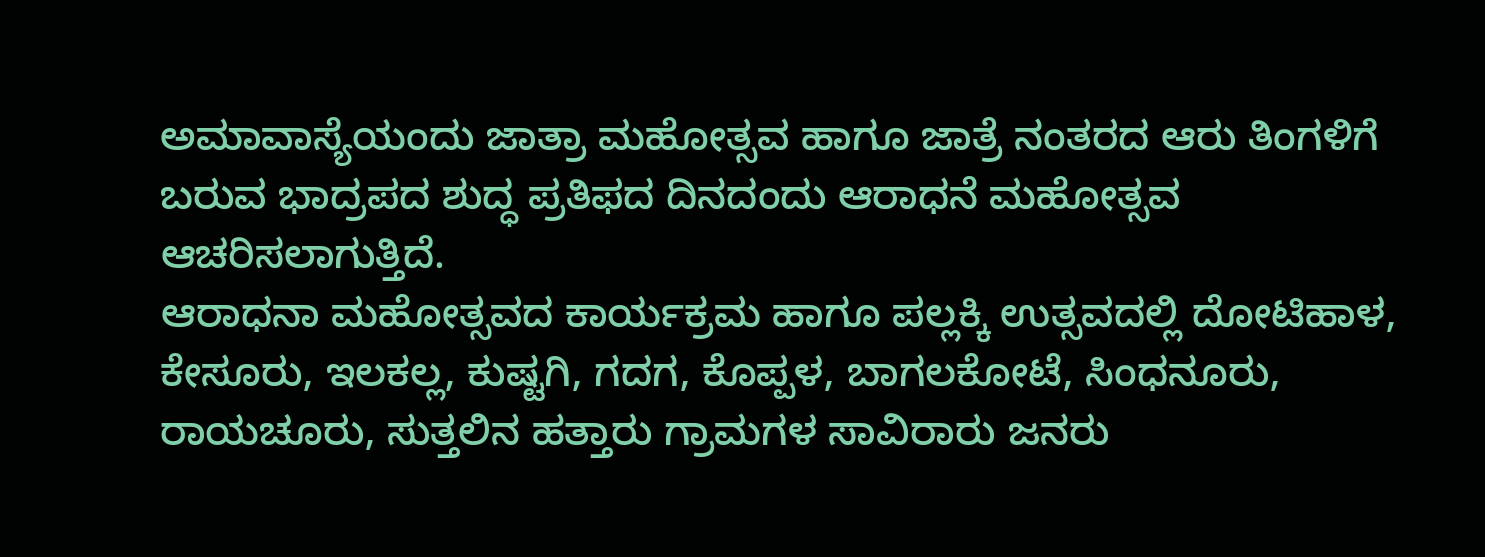ಅಮಾವಾಸ್ಯೆಯಂದು ಜಾತ್ರಾ ಮಹೋತ್ಸವ ಹಾಗೂ ಜಾತ್ರೆ ನಂತರದ ಆರು ತಿಂಗಳಿಗೆ ಬರುವ ಭಾದ್ರಪದ ಶುದ್ಧ ಪ್ರತಿಫದ ದಿನದಂದು ಆರಾಧನೆ ಮಹೋತ್ಸವ ಆಚರಿಸಲಾಗುತ್ತಿದೆ.
ಆರಾಧನಾ ಮಹೋತ್ಸವದ ಕಾರ್ಯಕ್ರಮ ಹಾಗೂ ಪಲ್ಲಕ್ಕಿ ಉತ್ಸವದಲ್ಲಿ ದೋಟಿಹಾಳ, ಕೇಸೂರು, ಇಲಕಲ್ಲ, ಕುಷ್ಟಗಿ, ಗದಗ, ಕೊಪ್ಪಳ, ಬಾಗಲಕೋಟೆ, ಸಿಂಧನೂರು, ರಾಯಚೂರು, ಸುತ್ತಲಿನ ಹತ್ತಾರು ಗ್ರಾಮಗಳ ಸಾವಿರಾರು ಜನರು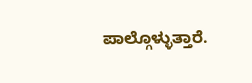ಪಾಲ್ಗೊಳ್ಳುತ್ತಾರೆ.